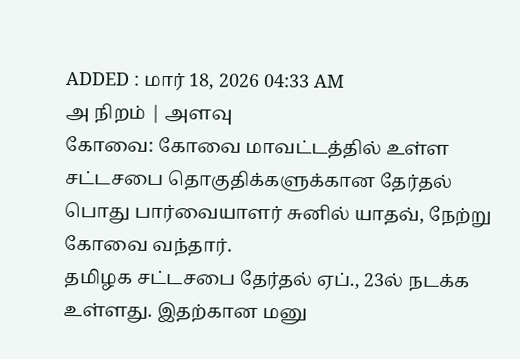ADDED : மார் 18, 2026 04:33 AM
அ நிறம் | அளவு
கோவை: கோவை மாவட்டத்தில் உள்ள சட்டசபை தொகுதிக்களுக்கான தேர்தல் பொது பார்வையாளர் சுனில் யாதவ், நேற்று கோவை வந்தார்.
தமிழக சட்டசபை தேர்தல் ஏப்., 23ல் நடக்க உள்ளது. இதற்கான மனு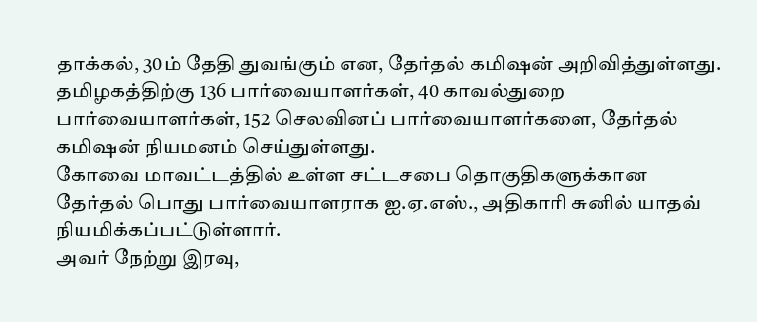தாக்கல், 30ம் தேதி துவங்கும் என, தேர்தல் கமிஷன் அறிவித்துள்ளது. தமிழகத்திற்கு 136 பார்வையாளர்கள், 40 காவல்துறை பார்வையாளர்கள், 152 செலவினப் பார்வையாளர்களை, தேர்தல் கமிஷன் நியமனம் செய்துள்ளது.
கோவை மாவட்டத்தில் உள்ள சட்டசபை தொகுதிகளுக்கான தேர்தல் பொது பார்வையாளராக ஐ.ஏ.எஸ்., அதிகாரி சுனில் யாதவ் நியமிக்கப்பட்டுள்ளார்.
அவர் நேற்று இரவு,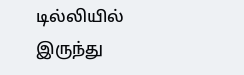டில்லியில் இருந்து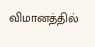விமானத்தில்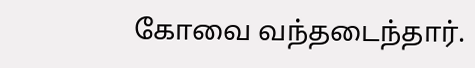கோவை வந்தடைந்தார்.